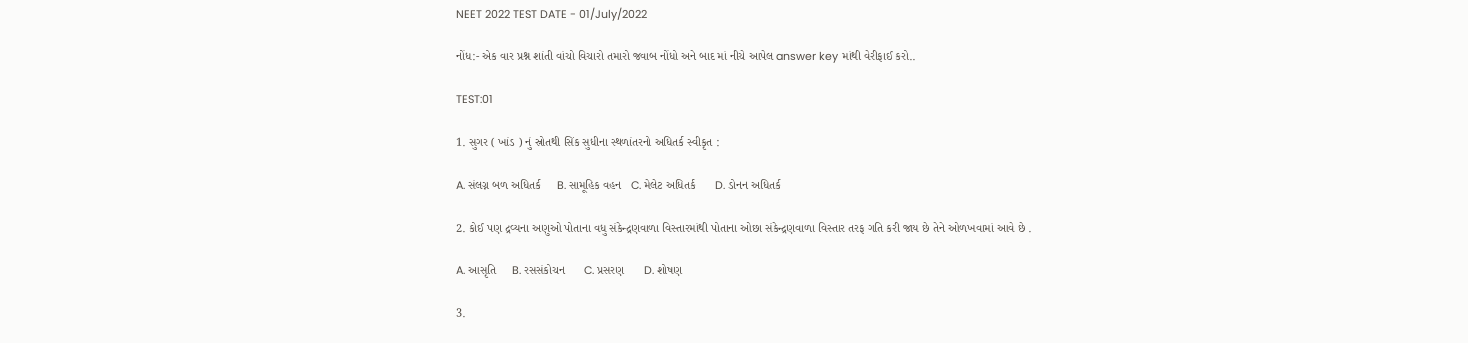NEET 2022 TEST DATE - 01/July/2022

નોંધ:- એક વાર પ્રશ્ન શાંતી વાંચો વિચારો તમારો જવાબ નોંધો અને બાદ માં નીચે આપેલ answer key માંથી વેરીફાઈ કરો..

TEST:01

1. સુગર ( ખાંડ ) નું સ્રોતથી સિંક સુધીના સ્થળાંતરનો અધિતર્ક સ્વીકૃત :

A. સંલગ્ન બળ અધિતર્ક     B. સામૂહિક વહન   C. મેલેટ અધિતર્ક      D. ડોનન અધિતર્ક

2. કોઈ પણ દ્રવ્યના અણુઓ પોતાના વધુ સંકેન્દ્રણવાળા વિસ્તારમાંથી પોતાના ઓછા સંકેન્દ્રણવાળા વિસ્તાર તરફ ગતિ કરી જાય છે તેને ઓળખવામાં આવે છે .

A. આસૃતિ     B. રસસંકોચન      C. પ્રસરણ      D. શોષણ

3.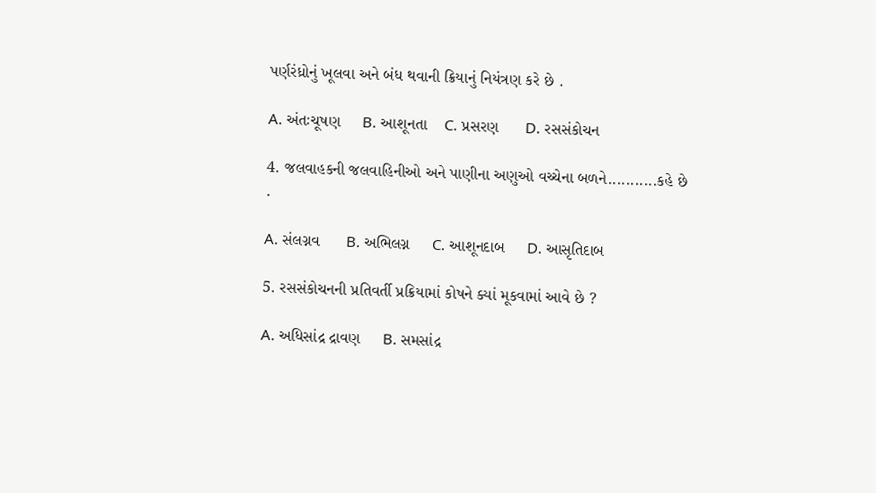પર્ણરંધ્રોનું ખૂલવા અને બંધ થવાની ક્રિયાનું નિયંત્રણ કરે છે .

A. અંતઃચૂષણ     B. આશૂનતા    C. પ્રસરણ      D. રસસંકોચન

4. જલવાહકની જલવાહિનીઓ અને પાણીના અણુઓ વચ્ચેના બળને...........કહે છે .

A. સંલગ્નવ      B. અભિલગ્ન     C. આશૂનદાબ     D. આસૃતિદાબ

5. રસસંકોચનની પ્રતિવર્તી પ્રક્રિયામાં કોષને ક્યાં મૂકવામાં આવે છે ?

A. અધિસાંદ્ર દ્રાવણ     B. સમસાંદ્ર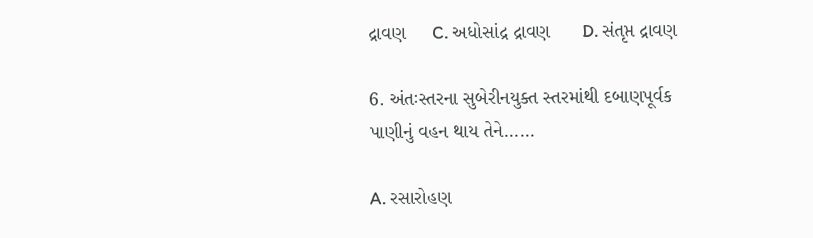દ્રાવણ     C. અધોસાંદ્ર દ્રાવણ      D. સંતૃપ્ત દ્રાવણ

6. અંતઃસ્તરના સુબેરીનયુક્ત સ્તરમાંથી દબાણપૂર્વક પાણીનું વહન થાય તેને......

A. રસારોહણ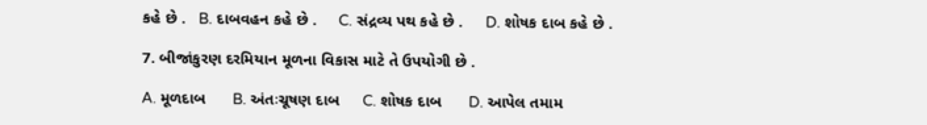કહે છે .   B. દાબવહન કહે છે .     C. સંદ્રવ્ય પથ કહે છે .     D. શોષક દાબ કહે છે .

7. બીજાંકુરણ દરમિયાન મૂળના વિકાસ માટે તે ઉપયોગી છે .

A. મૂળદાબ      B. અંતઃચૂષણ દાબ     C. શોષક દાબ      D. આપેલ તમામ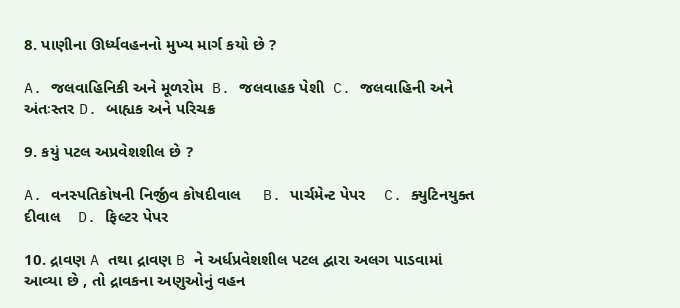8. પાણીના ઊર્ધ્યવહનનો મુખ્ય માર્ગ કયો છે ?

A. જલવાહિનિકી અને મૂળરોમ  B. જલવાહક પેશી  C. જલવાહિની અને અંતઃસ્તર D. બાહ્યક અને પરિચક્ર

9. કયું પટલ અપ્રવેશશીલ છે ?

A. વનસ્પતિકોષની નિર્જીવ કોષદીવાલ     B. પાર્ચમેન્ટ પેપર    C. ક્યુટિનયુક્ત દીવાલ    D. ફિલ્ટર પેપર

10. દ્રાવણ A તથા દ્રાવણ B ને અર્ધપ્રવેશશીલ પટલ દ્વારા અલગ પાડવામાં આવ્યા છે , તો દ્રાવકના અણુઓનું વહન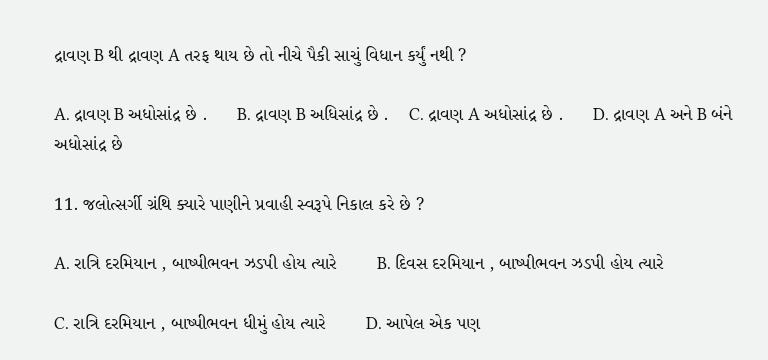દ્રાવણ B થી દ્રાવણ A તરફ થાય છે તો નીચે પૈકી સાચું વિધાન કર્યું નથી ?

A. દ્રાવણ B અધોસાંદ્ર છે .      B. દ્રાવણ B અધિસાંદ્ર છે .    C. દ્રાવણ A અધોસાંદ્ર છે .      D. દ્રાવણ A અને B બંને અધોસાંદ્ર છે

11. જલોત્સર્ગી ગ્રંથિ ક્યારે પાણીને પ્રવાહી સ્વરૂપે નિકાલ કરે છે ?

A. રાત્રિ દરમિયાન , બાષ્પીભવન ઝડપી હોય ત્યારે        B. દિવસ દરમિયાન , બાષ્પીભવન ઝડપી હોય ત્યારે

C. રાત્રિ દરમિયાન , બાષ્પીભવન ધીમું હોય ત્યારે        D. આપેલ એક પણ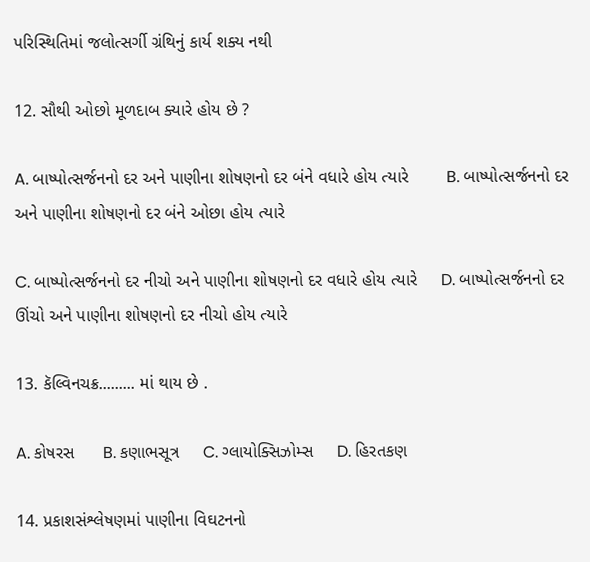પરિસ્થિતિમાં જલોત્સર્ગી ગ્રંથિનું કાર્ય શક્ય નથી

12. સૌથી ઓછો મૂળદાબ ક્યારે હોય છે ?

A. બાષ્પોત્સર્જનનો દર અને પાણીના શોષણનો દર બંને વધારે હોય ત્યારે        B. બાષ્પોત્સર્જનનો દર અને પાણીના શોષણનો દર બંને ઓછા હોય ત્યારે

C. બાષ્પોત્સર્જનનો દર નીચો અને પાણીના શોષણનો દર વધારે હોય ત્યારે     D. બાષ્પોત્સર્જનનો દર ઊંચો અને પાણીના શોષણનો દર નીચો હોય ત્યારે

13. કૅલ્વિનચક્ર......... માં થાય છે .

A. કોષરસ      B. કણાભસૂત્ર     C. ગ્લાયોક્સિઝોમ્સ     D. હિરતકણ

14. પ્રકાશસંશ્લેષણમાં પાણીના વિઘટનનો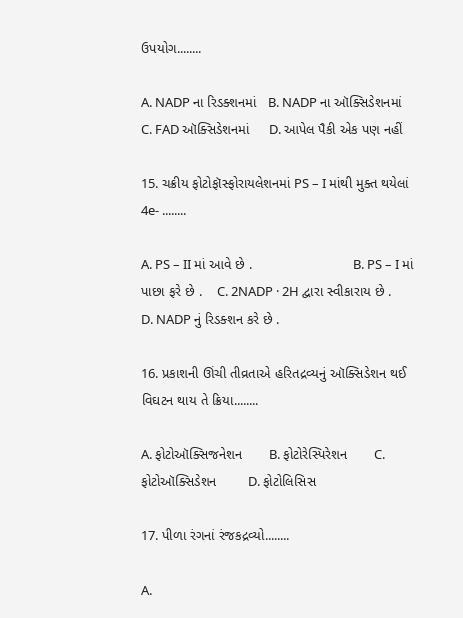ઉપયોગ........

A. NADP ના રિડક્શનમાં   B. NADP ના ઑક્સિડેશનમાં    C. FAD ઑક્સિડેશનમાં     D. આપેલ પૈકી એક પણ નહીં

15. ચક્રીય ફોટોફૉસ્ફોરાયલેશનમાં PS – I માંથી મુક્ત થયેલાં 4e- ........

A. PS – II માં આવે છે .                          B. PS – I માં પાછા ફરે છે .    C. 2NADP · 2H દ્વારા સ્વીકારાય છે .       D. NADP નું રિડક્શન કરે છે .

16. પ્રકાશની ઊંચી તીવ્રતાએ હરિતદ્રવ્યનું ઑક્સિડેશન થઈ વિઘટન થાય તે ક્રિયા........

A. ફોટોઑક્સિજનેશન       B. ફોટોરેસ્પિરેશન       C. ફોટોઑક્સિડેશન        D. ફોટોલિસિસ

17. પીળા રંગનાં રંજકદ્રવ્યો........

A.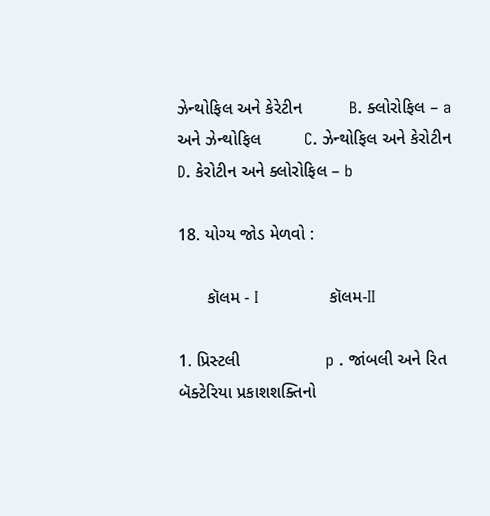ઝેન્થોફિલ અને કેરેટીન          B. ક્લોરોફિલ – a અને ઝેન્થોફિલ         C. ઝેન્થોફિલ અને કેરોટીન         D. કેરોટીન અને ક્લોરોફિલ – b

18. યોગ્ય જોડ મેળવો :

      કૉલમ - I              કૉલમ-II

1. પ્રિસ્ટલી                  p . જાંબલી અને રિત બૅક્ટેરિયા પ્રકાશશક્તિનો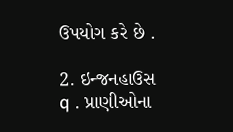ઉપયોગ કરે છે .

2. ઇન્જનહાઉસ          q . પ્રાણીઓના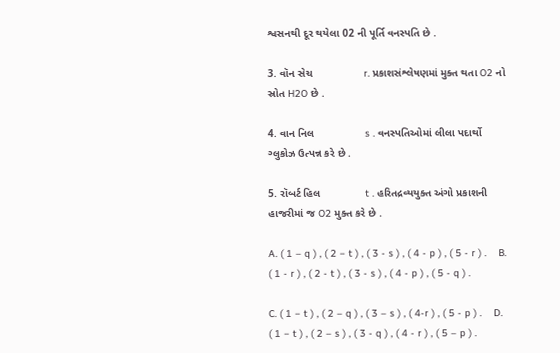શ્વસનથી દૂર થયેલા 02 ની પૂર્તિ વનસ્પતિ છે .

3. વૉન સેચ                 r. પ્રકાશસંશ્લેષણમાં મુક્ત થતા O2 નો સ્રોત H2O છે .

4. વાન નિલ                 s . વનસ્પતિઓમાં લીલા પદાર્થો ગ્લુકોઝ ઉત્પન્ન કરે છે .

5. રૉબર્ટ હિલ               t . હરિતદ્રવ્યયુક્ત અંગો પ્રકાશની હાજરીમાં જ O2 મુક્ત કરે છે .

A. ( 1 – q ) , ( 2 − t ) , ( 3 - s ) , ( 4 - p ) , ( 5 - r ) .    B. ( 1 - r ) , ( 2 - t ) , ( 3 - s ) , ( 4 - p ) , ( 5 - q ) .

C. ( 1 − t ) , ( 2 – q ) , ( 3 – s ) , ( 4-r ) , ( 5 - p ) .    D. ( 1 − t ) , ( 2 – s ) , ( 3 - q ) , ( 4 - r ) , ( 5 – p ) .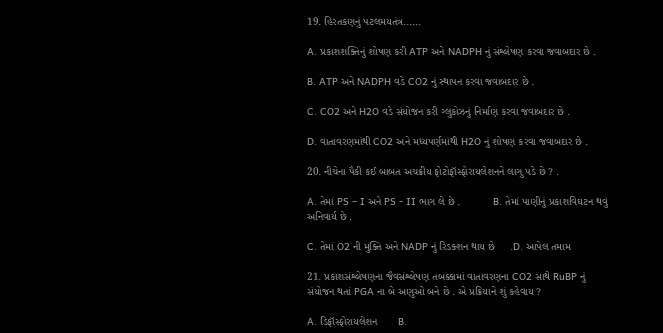19. હિરતકણનું પટલમયતંત્ર......

A. પ્રકાશશક્તિનું શોષણ કરી ATP અને NADPH નું સંશ્લેષણ કરવા જવાબદાર છે .

B. ATP અને NADPH વડે CO2 નું સ્થાપન કરવા જવાબદાર છે .

C. CO2 અને H2O વડે સંયોજન કરી ગ્લુકોઝનું નિર્માણ કરવા જવાબદાર છે .

D. વાતાવરણમાંથી CO2 અને મધ્યપર્ણમાંથી H2O નું શોષણ કરવા જવાબદાર છે .

20. નીચેના પૈકી કઈ બાબત અચક્રીય ફોટોફૉસ્ફોરાયલેશનને લાગુ પડે છે ? .

A. તેમાં PS – I અને PS - II ભાગ લે છે .           B. તેમાં પાણીનું પ્રકાશવિઘટન થવું અનિવાર્ય છે .

C. તેમાં O2 ની મુક્તિ અને NADP નું રિડક્શન થાય છે     .D. આપેલ તમામ

21. પ્રકાશસંશ્લેષણના જૈવસંશ્લેષણ તબક્કામાં વાતાવરણના CO2 સાથે RuBP નું સંયોજન થતાં PGA ના બે અણુઓ બને છે . એ પ્રક્રિયાને શું કહેવાય ?

A. ડિફૉસ્ફોરાયલેશન       B.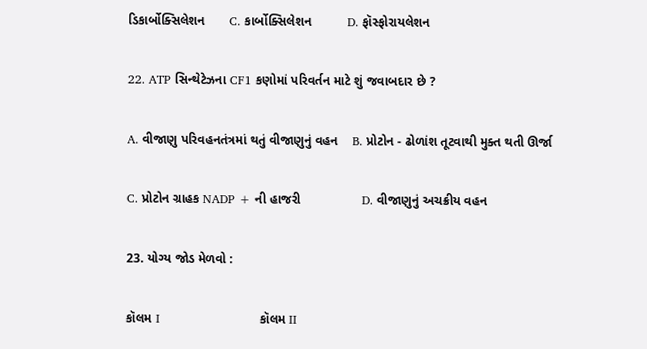ડિકાર્બોક્સિલેશન       C. કાર્બોક્સિલેશન          D. ફૉસ્ફોરાયલેશન

22. ATP સિન્થેટેઝના CF1 કણોમાં પરિવર્તન માટે શું જવાબદાર છે ?

A. વીજાણુ પરિવહનતંત્રમાં થતું વીજાણુનું વહન    B. પ્રોટોન - ઢોળાંશ તૂટવાથી મુક્ત થતી ઊર્જા

C. પ્રોટોન ગ્રાહક NADP + ની હાજરી                 D. વીજાણુનું અચક્રીય વહન

23. યોગ્ય જોડ મેળવો :

કૉલમ I                         કૉલમ II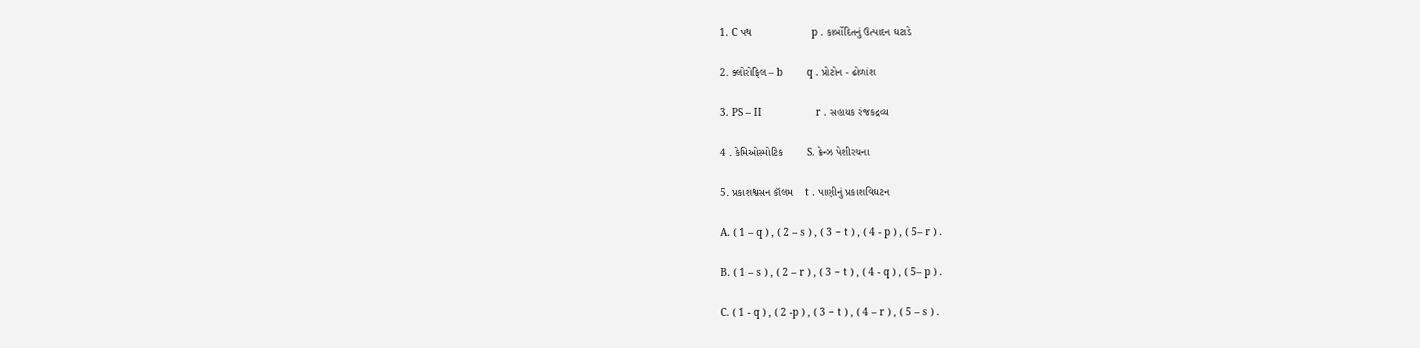1. C પથ                    p . કાર્બોદિતનું ઉત્પાદન ઘટાડે

2. ક્લોરોફિલ – b        q . પ્રોટોન - ઢોળાંશ

3. PS – II                  r . સહાયક રંજકદ્રવ્ય

4 . કેમિઓસ્મોટિક        S. ક્રેન્ઝ પેશીરચના

5. પ્રકાશશ્વસન કૉલમ    t . પાણીનું પ્રકાશવિઘટન

A. ( 1 – q ) , ( 2 – s ) , ( 3 − t ) , ( 4 - p ) , ( 5– r ) .

B. ( 1 – s ) , ( 2 – r ) , ( 3 − t ) , ( 4 - q ) , ( 5– p ) .

C. ( 1 - q ) , ( 2 -p ) , ( 3 − t ) , ( 4 – r ) , ( 5 – s ) .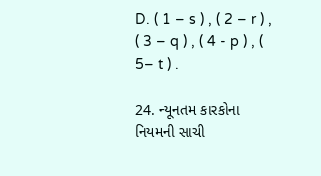D. ( 1 – s ) , ( 2 – r ) , ( 3 – q ) , ( 4 - p ) , ( 5– t ) .

24. ન્યૂનતમ કારકોના નિયમની સાચી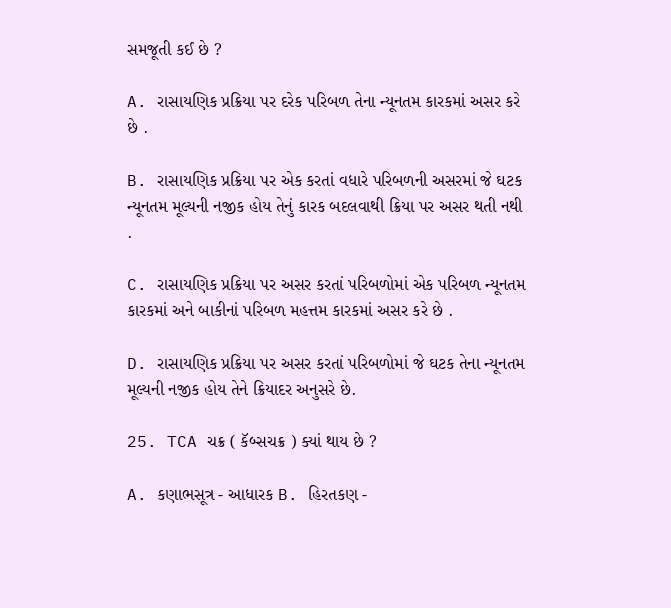સમજૂતી કઈ છે ?

A. રાસાયણિક પ્રક્રિયા પર દરેક પરિબળ તેના ન્યૂનતમ કારકમાં અસર કરે છે .

B. રાસાયણિક પ્રક્રિયા પર એક કરતાં વધારે પરિબળની અસરમાં જે ઘટક ન્યૂનતમ મૂલ્યની નજીક હોય તેનું કારક બદલવાથી ક્રિયા પર અસર થતી નથી .

C. રાસાયણિક પ્રક્રિયા પર અસર કરતાં પરિબળોમાં એક પરિબળ ન્યૂનતમ કારકમાં અને બાકીનાં પરિબળ મહત્તમ કારકમાં અસર કરે છે .

D. રાસાયણિક પ્રક્રિયા પર અસર કરતાં પરિબળોમાં જે ઘટક તેના ન્યૂનતમ મૂલ્યની નજીક હોય તેને ક્રિયાદર અનુસરે છે.

25. TCA ચક્ર ( કૅબ્સચક્ર ) ક્યાં થાય છે ?

A. કણાભસૂત્ર - આધારક B. હિરતકણ -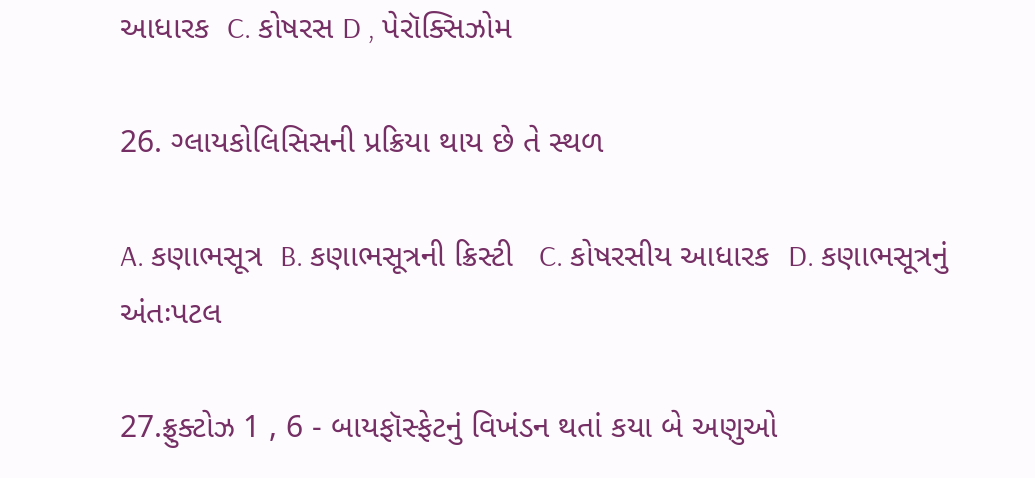આધારક  C. કોષરસ D , પેરૉક્સિઝોમ

26. ગ્લાયકોલિસિસની પ્રક્રિયા થાય છે તે સ્થળ

A. કણાભસૂત્ર  B. કણાભસૂત્રની ક્રિસ્ટી   C. કોષરસીય આધારક  D. કણાભસૂત્રનું અંતઃપટલ

27.ફ્રુક્ટોઝ 1 , 6 - બાયફૉસ્ફેટનું વિખંડન થતાં કયા બે અણુઓ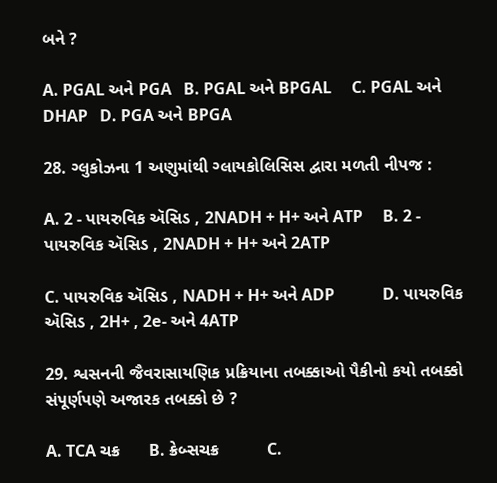બને ?

A. PGAL અને PGA   B. PGAL અને BPGAL     C. PGAL અને DHAP   D. PGA અને BPGA

28. ગ્લુકોઝના 1 અણુમાંથી ગ્લાયકોલિસિસ દ્વારા મળતી નીપજ :

A. 2 - પાયરુવિક ઍસિડ , 2NADH + H+ અને ATP     B. 2 - પાયરુવિક ઍસિડ , 2NADH + H+ અને 2ATP

C. પાયરુવિક ઍસિડ , NADH + H+ અને ADP            D. પાયરુવિક ઍસિડ , 2H+ , 2e- અને 4ATP

29. શ્વસનની જૈવરાસાયણિક પ્રક્રિયાના તબક્કાઓ પૈકીનો કયો તબક્કો સંપૂર્ણપણે અજારક તબક્કો છે ?

A. TCA ચક્ર      B. ક્રેબ્સચક્ર          C.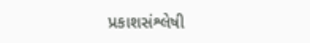પ્રકાશસંશ્લેષી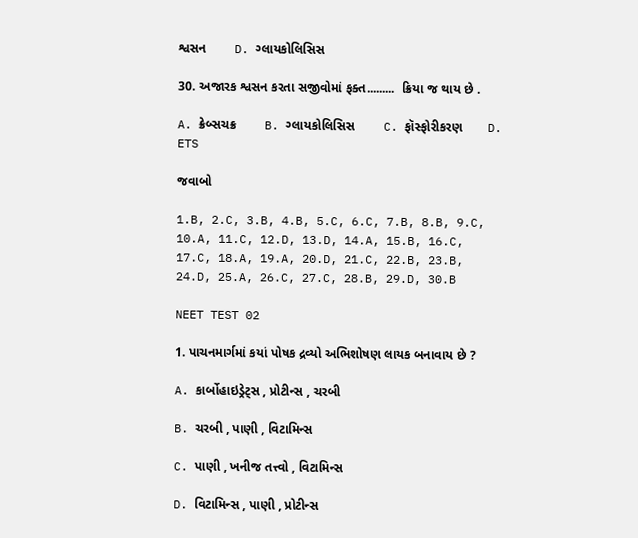શ્વસન        D. ગ્લાયકોલિસિસ

30. અજારક શ્વસન કરતા સજીવોમાં ફક્ત.........  ક્રિયા જ થાય છે .

A. ક્રેબ્સચક્ર        B. ગ્લાયકોલિસિસ        C. ફૉસ્ફોરીકરણ       D. ETS

જવાબો

1.B, 2.C, 3.B, 4.B, 5.C, 6.C, 7.B, 8.B, 9.C, 10.A, 11.C, 12.D, 13.D, 14.A, 15.B, 16.C, 17.C, 18.A, 19.A, 20.D, 21.C, 22.B, 23.B, 24.D, 25.A, 26.C, 27.C, 28.B, 29.D, 30.B

NEET TEST 02

1. પાચનમાર્ગમાં કયાં પોષક દ્રવ્યો અભિશોષણ લાયક બનાવાય છે ?

A. કાર્બોહાઇડ્રેટ્સ , પ્રોટીન્સ , ચરબી

B. ચરબી , પાણી , વિટામિન્સ

C. પાણી , ખનીજ તત્ત્વો , વિટામિન્સ

D. વિટામિન્સ , પાણી , પ્રોટીન્સ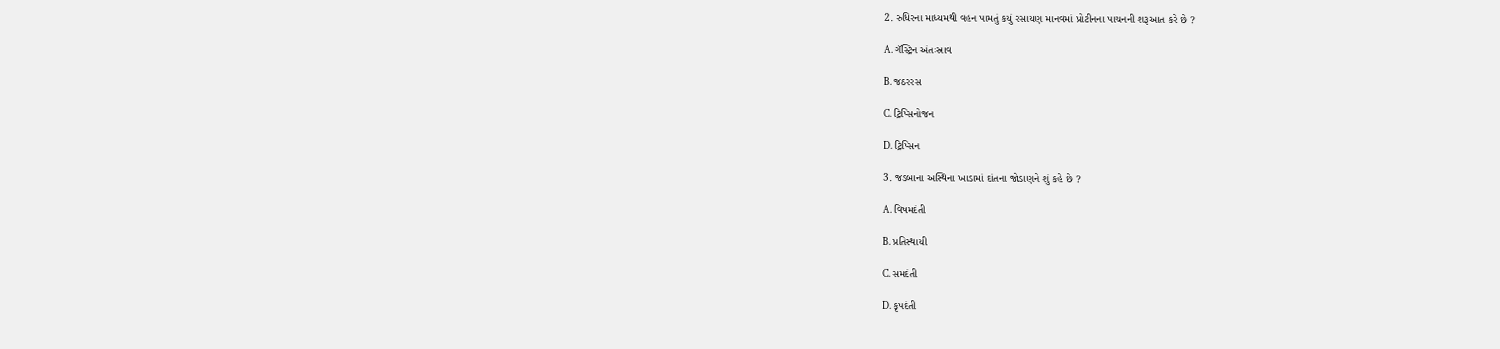2. રુધિરના માધ્યમથી વહન પામતું કયું રસાયણ માનવમાં પ્રોટીનના પાચનની શરૂઆત કરે છે ?

A. ગૅસ્ટ્રિન અંતઃસ્રાવ

B. જઠરરસ

C. ટ્રિપ્સિનોજન

D. ટ્રિપ્સિન

3. જડબાના અસ્થિના ખાડામાં દાંતના જોડાણને શું કહે છે ?

A. વિષમદંતી

B. પ્રતિસ્થાયી

C. સમદંતી

D. કૃપદંતી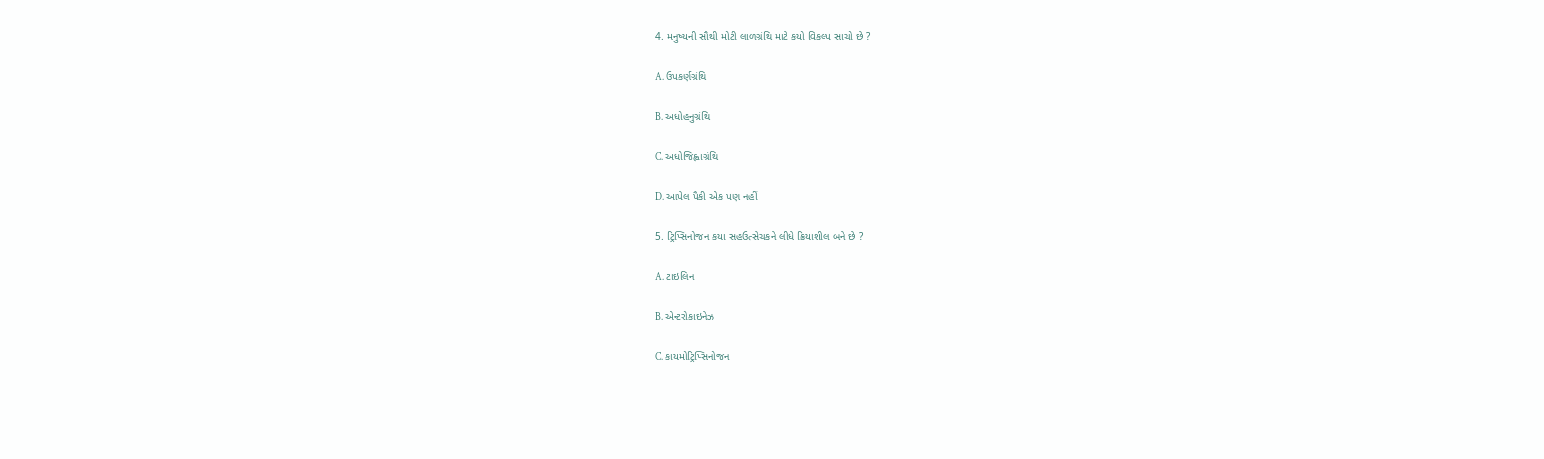4. મનુષ્યની સૌથી મોટી લાળગ્રંથિ માટે કયો વિકલ્પ સાચો છે ?

A. ઉપકર્ણગ્રંથિ

B. અધોહનુગ્રંથિ

C. અધોજિહ્વાગ્રંથિ

D. આપેલ પૈકી એક પણ નહીં

5. ટ્રિપ્સિનોજન કયા સહઉત્સેચકને લીધે ક્રિયાશીલ બને છે ?

A. ટાઇલિન

B. એન્ટરોકાઇનેઝ

C. કાયમોટ્રિપ્સિનોજન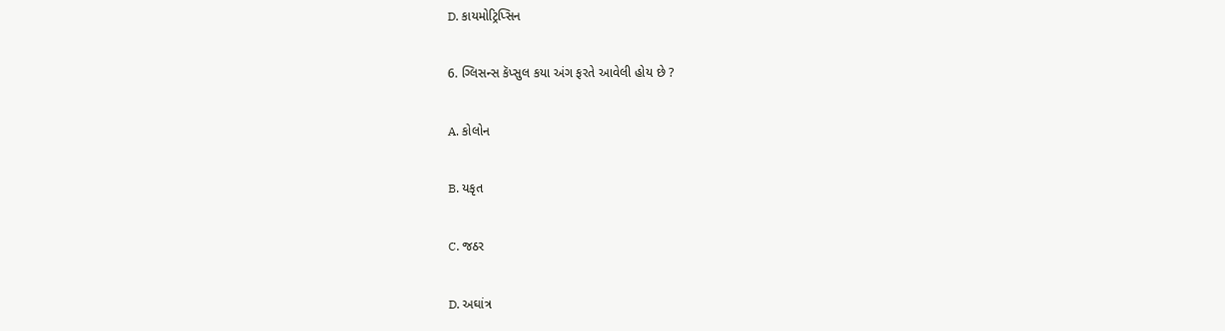D. કાયમોટ્રિપ્સિન

6. ગ્લિસન્સ કૅપ્સુલ કયા અંગ ફરતે આવેલી હોય છે ?

A. કોલોન

B. યકૃત

C. જઠર

D. અઘાંત્ર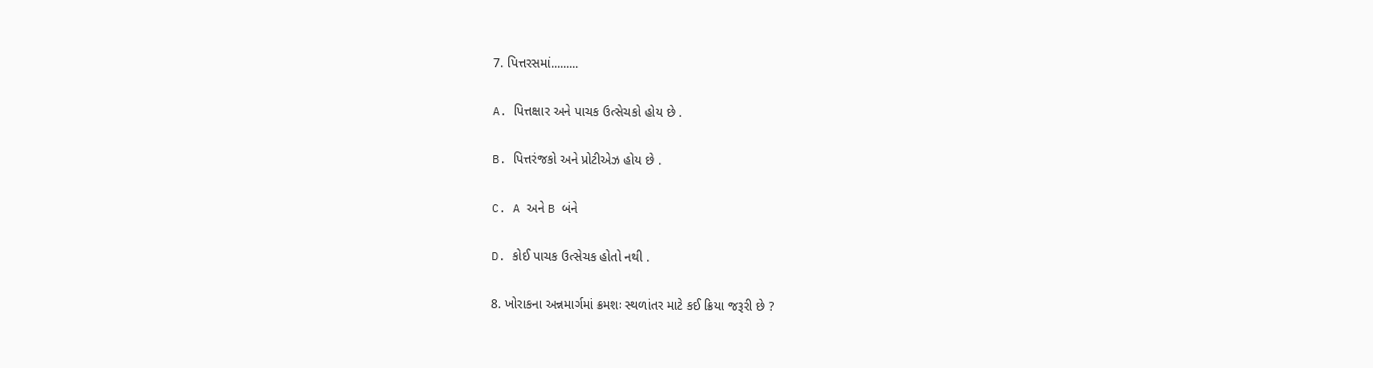7. પિત્તરસમાં.........

A. પિત્તક્ષાર અને પાચક ઉત્સેચકો હોય છે .

B. પિત્તરંજકો અને પ્રોટીએઝ હોય છે .

C. A અને B બંને

D. કોઈ પાચક ઉત્સેચક હોતો નથી .

8. ખોરાકના અન્નમાર્ગમાં ક્રમશઃ સ્થળાંતર માટે કઈ ક્રિયા જરૂરી છે ?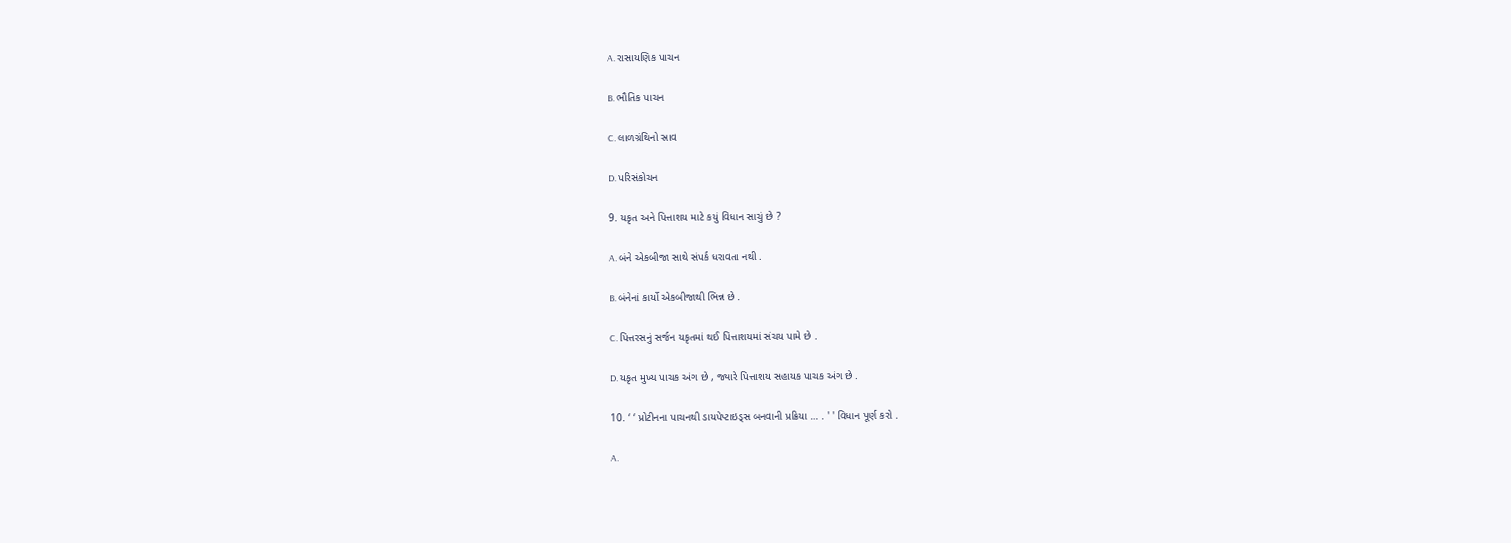A. રાસાયણિક પાચન

B. ભૌતિક પાચન

C. લાળગ્રંથિનો સ્રાવ

D. પરિસંકોચન

9. યકૃત અને પિત્તાશય માટે કયું વિધાન સાચું છે ?

A. બંને એકબીજા સાથે સંપર્ક ધરાવતા નથી .

B. બંનેનાં કાર્યો એકબીજાથી ભિન્ન છે .

C. પિત્તરસનું સર્જન યકૃતમાં થઈ પિત્તાશયમાં સંચય પામે છે .

D. યકૃત મુખ્ય પાચક અંગ છે , જ્યારે પિત્તાશય સહાયક પાચક અંગ છે .

10. ‘ ‘ પ્રોટીનના પાચનથી ડાયપેપ્ટાઇડ્સ બનવાની પ્રક્રિયા … . ' ' વિધાન પૂર્ણ કરો .

A.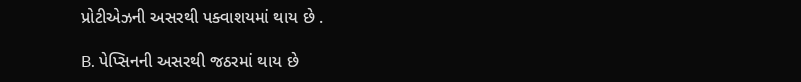પ્રોટીએઝની અસરથી પક્વાશયમાં થાય છે .

B. પેપ્સિનની અસરથી જઠરમાં થાય છે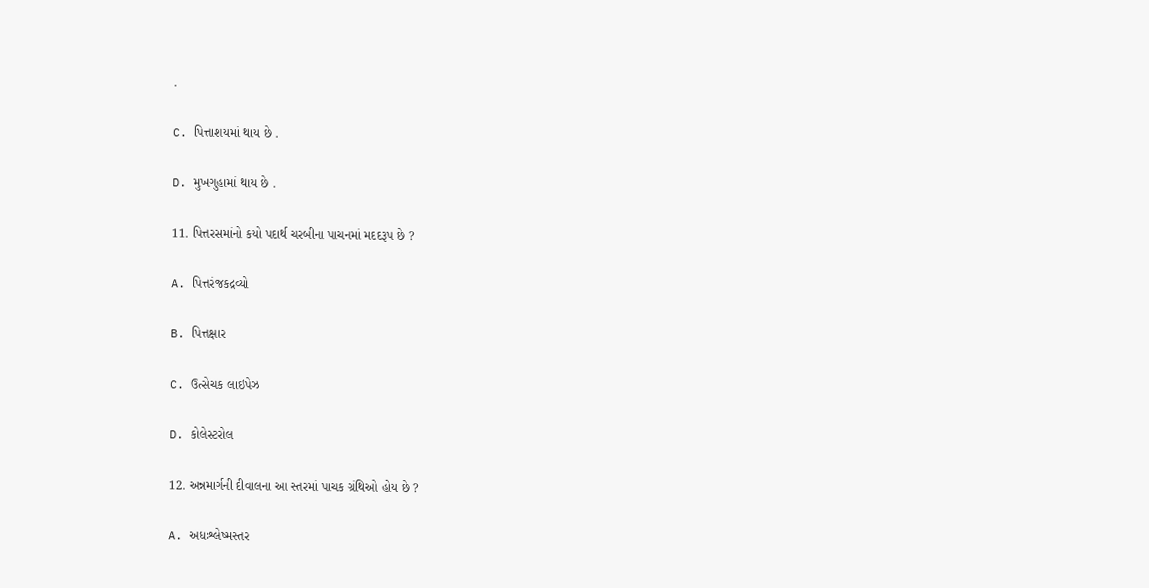.

C. પિત્તાશયમાં થાય છે .

D. મુખગુહામાં થાય છે .

11. પિત્તરસમાંનો કયો પદાર્થ ચરબીના પાચનમાં મદદરૂપ છે ?

A. પિત્તરંજકદ્રવ્યો

B. પિત્તક્ષાર

C. ઉત્સેચક લાઇપેઝ

D. કોલેસ્ટરોલ

12. અન્નમાર્ગની દીવાલના આ સ્તરમાં પાચક ગ્રંથિઓ હોય છે ?

A. અધઃશ્લેષ્મસ્તર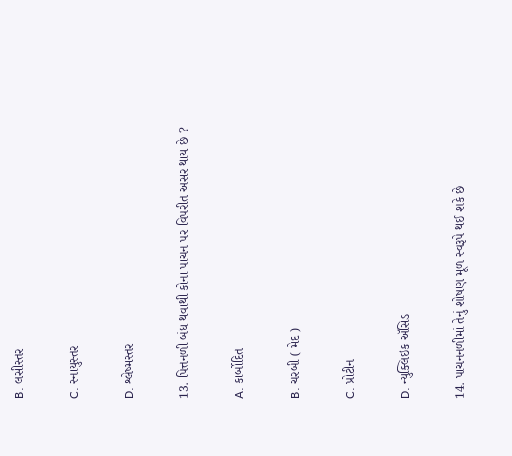B. લસીસ્તર

C. સ્નાયુસ્તર

D. શ્લેષ્મસ્તર

13. પિત્તનળી બંધ થવાથી કોના પાચન પર વિપરીત અસર થાય છે ?

A. કાર્બોદિત

B. ચરબી ( મેદ )

C. પ્રોટીન

D. ન્યુક્લિઇક ઍસિડ

14. પાચનનળીમાં તેનું શોષણ મૂળ સ્વરૂપે થઈ શકે છે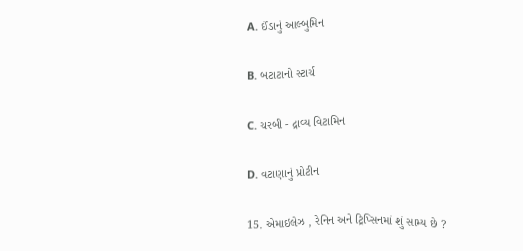A. ઈંડાનું આલ્બુમિન

B. બટાટાનો સ્ટાર્ચ

C. ચરબી - દ્રાવ્ય વિટામિન

D. વટાણાનું પ્રોટીન

15. એમાઇલેઝ , રેનિન અને ટ્રિપ્સિનમાં શું સામ્ય છે ?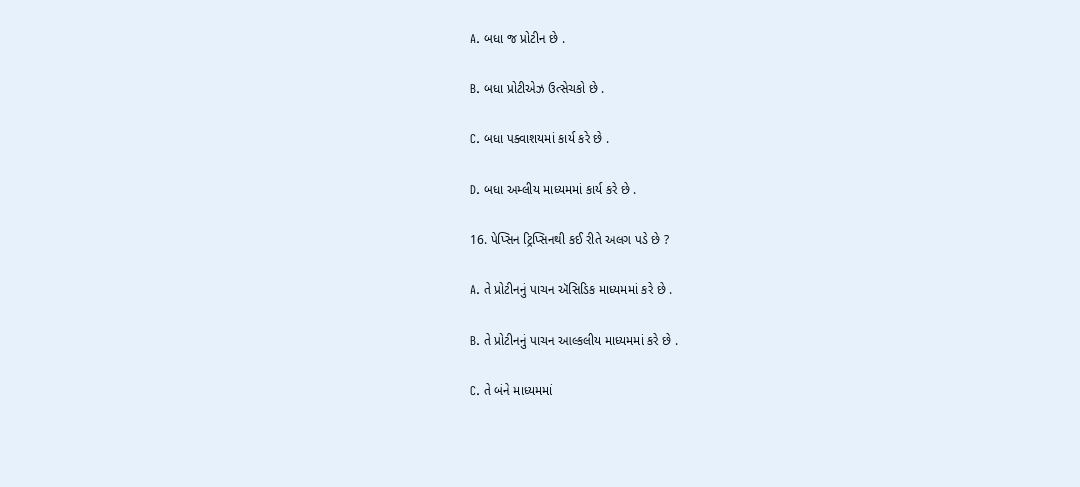A. બધા જ પ્રોટીન છે .

B. બધા પ્રોટીએઝ ઉત્સેચકો છે .

C. બધા પક્વાશયમાં કાર્ય કરે છે .

D. બધા અમ્લીય માધ્યમમાં કાર્ય કરે છે .

16. પેપ્સિન ટ્રિપ્સિનથી કઈ રીતે અલગ પડે છે ?

A. તે પ્રોટીનનું પાચન ઍસિડિક માધ્યમમાં કરે છે .

B. તે પ્રોટીનનું પાચન આલ્કલીય માધ્યમમાં કરે છે .

C. તે બંને માધ્યમમાં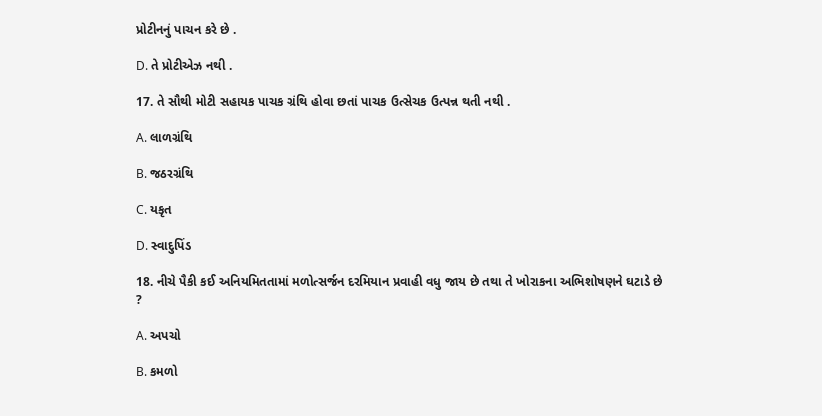પ્રોટીનનું પાચન કરે છે .

D. તે પ્રોટીએઝ નથી .

17. તે સૌથી મોટી સહાયક પાચક ગ્રંથિ હોવા છતાં પાચક ઉત્સેચક ઉત્પન્ન થતી નથી .

A. લાળગ્રંથિ

B. જઠરગ્રંથિ

C. યકૃત

D. સ્વાદુપિંડ

18. નીચે પૈકી કઈ અનિયમિતતામાં મળોત્સર્જન દરમિયાન પ્રવાહી વધુ જાય છે તથા તે ખોરાકના અભિશોષણને ઘટાડે છે ?

A. અપચો

B. કમળો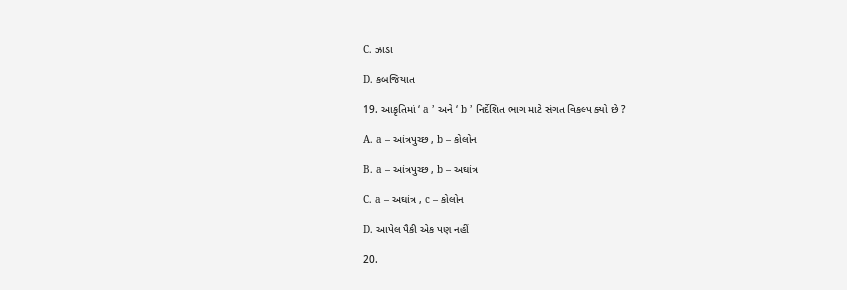C. ઝાડા

D. કબજિયાત

19. આકૃતિમાં ‘ a ’ અને ‘ b ’ નિર્દેશિત ભાગ માટે સંગત વિકલ્પ ક્યો છે ?

A. a – આંત્રપુચ્છ , b – કોલોન

B. a – આંત્રપુચ્છ , b – અઘાંત્ર

C. a – અઘાંત્ર , c – કોલોન

D. આપેલ પૈકી એક પણ નહીં

20.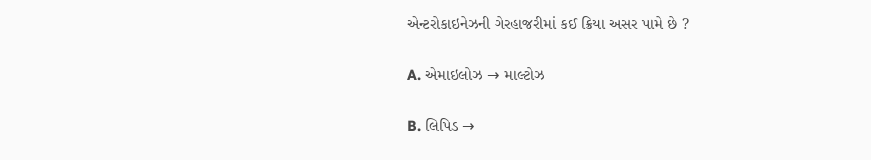એન્ટરોકાઇનેઝની ગેરહાજરીમાં કઈ ક્રિયા અસર પામે છે ?

A. એમાઇલોઝ → માલ્ટોઝ

B. લિપિડ →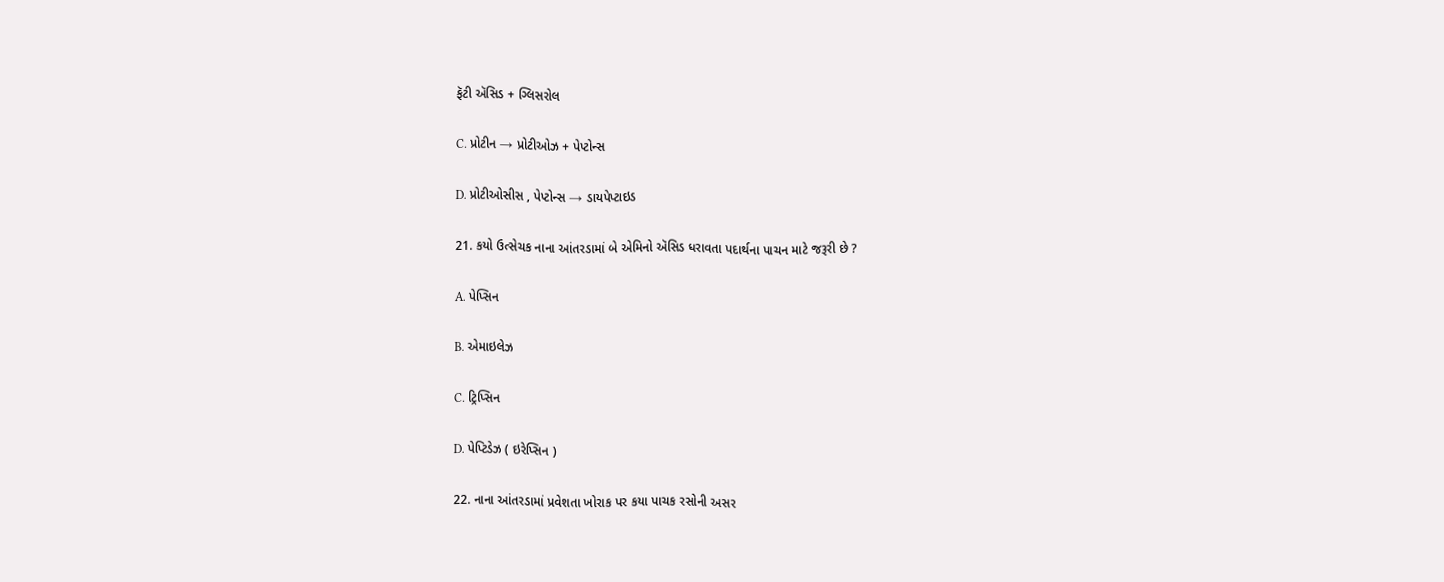ફૅટી ઍસિડ + ગ્લિસરોલ

C. પ્રોટીન → પ્રોટીઓઝ + પેપ્ટોન્સ

D. પ્રોટીઓસીસ , પેપ્ટોન્સ → ડાયપેપ્ટાઇડ

21. કયો ઉત્સેચક નાના આંતરડામાં બે એમિનો ઍસિડ ધરાવતા પદાર્થના પાચન માટે જરૂરી છે ?

A. પેપ્સિન

B. એમાઇલેઝ

C. ટ્રિપ્સિન

D. પેપ્ટિડેઝ ( ઇરેપ્સિન )

22. નાના આંતરડામાં પ્રવેશતા ખોરાક પર કયા પાચક રસોની અસર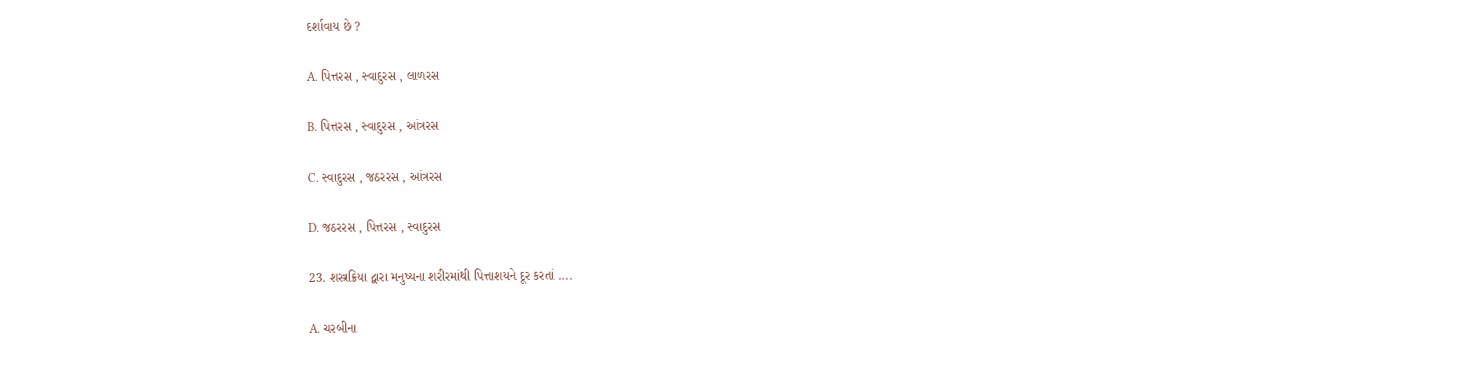દર્શાવાય છે ?

A. પિત્તરસ , સ્વાદુરસ , લાળરસ

B. પિત્તરસ , સ્વાદુરસ , આંત્રરસ

C. સ્વાદુરસ , જઠરરસ , આંત્રરસ

D. જઠરરસ , પિત્તરસ , સ્વાદુરસ

23. શસ્ત્રક્રિયા દ્વારા મનુષ્યના શરીરમાંથી પિત્તાશયને દૂર કરતાં ....

A. ચરબીના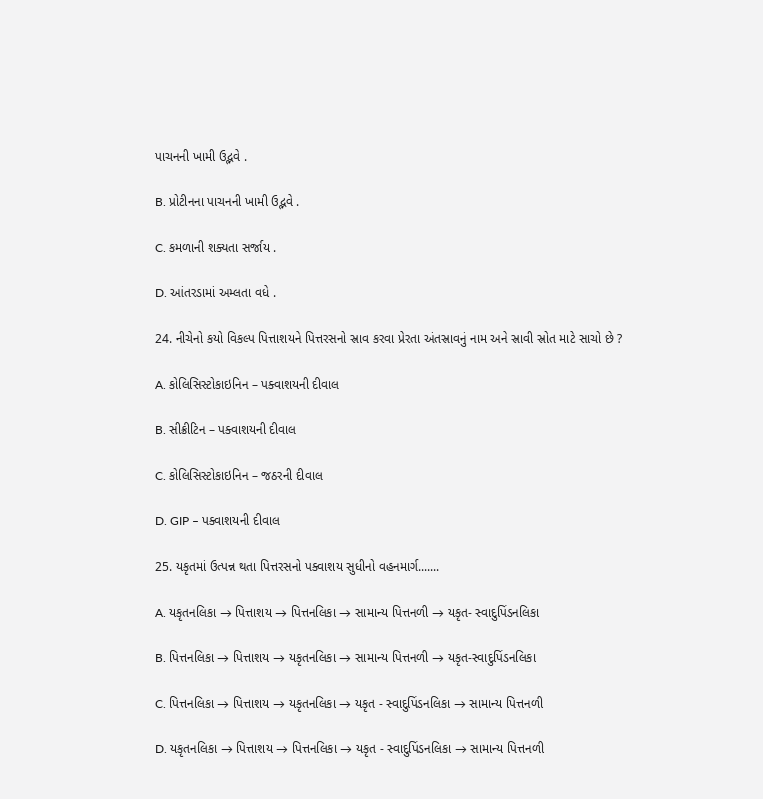પાચનની ખામી ઉદ્ભવે .

B. પ્રોટીનના પાચનની ખામી ઉદ્ભવે .

C. કમળાની શક્યતા સર્જાય .

D. આંતરડામાં અમ્લતા વધે .

24. નીચેનો કયો વિકલ્પ પિત્તાશયને પિત્તરસનો સ્રાવ કરવા પ્રેરતા અંતસ્રાવનું નામ અને સ્રાવી સ્રોત માટે સાચો છે ?

A. કોલિસિસ્ટોકાઇનિન – પક્વાશયની દીવાલ

B. સીક્રીટિન – પક્વાશયની દીવાલ

C. કોલિસિસ્ટોકાઇનિન – જઠરની દીવાલ

D. GIP – પક્વાશયની દીવાલ

25. યકૃતમાં ઉત્પન્ન થતા પિત્તરસનો પક્વાશય સુધીનો વહનમાર્ગ.......

A. યકૃતનલિકા → પિત્તાશય → પિત્તનલિકા → સામાન્ય પિત્તનળી → યકૃત- સ્વાદુપિંડનલિકા

B. પિત્તનલિકા → પિત્તાશય → યકૃતનલિકા → સામાન્ય પિત્તનળી → યકૃત-સ્વાદુપિંડનલિકા

C. પિત્તનલિકા → પિત્તાશય → યકૃતનલિકા → યકૃત - સ્વાદુપિંડનલિકા → સામાન્ય પિત્તનળી

D. યકૃતનલિકા → પિત્તાશય → પિત્તનલિકા → યકૃત - સ્વાદુપિંડનલિકા → સામાન્ય પિત્તનળી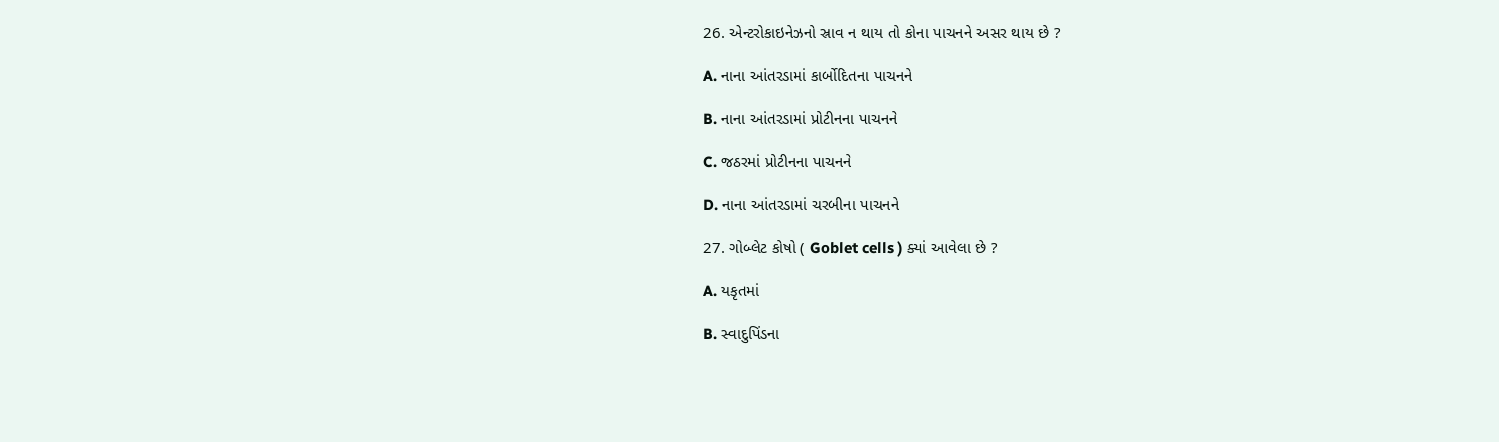26. એન્ટરોકાઇનેઝનો સ્રાવ ન થાય તો કોના પાચનને અસર થાય છે ?

A. નાના આંતરડામાં કાર્બોદિતના પાચનને

B. નાના આંતરડામાં પ્રોટીનના પાચનને

C. જઠરમાં પ્રોટીનના પાચનને

D. નાના આંતરડામાં ચરબીના પાચનને

27. ગોબ્લેટ કોષો ( Goblet cells ) ક્યાં આવેલા છે ?

A. યકૃતમાં

B. સ્વાદુપિંડના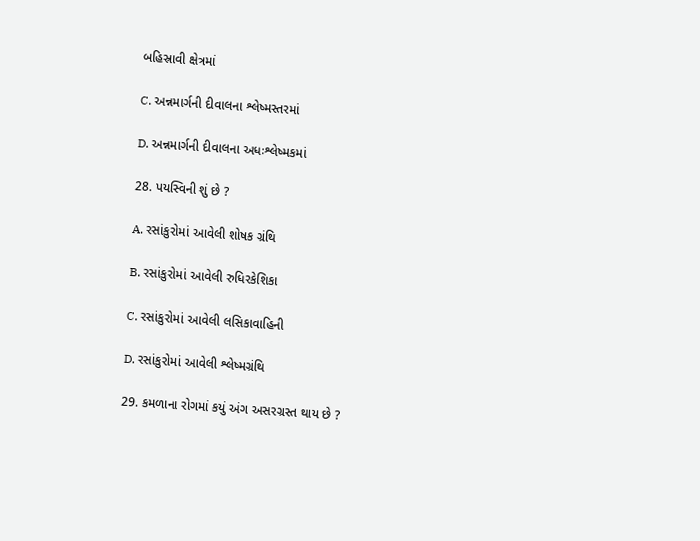બહિસ્રાવી ક્ષેત્રમાં

C. અન્નમાર્ગની દીવાલના શ્લેષ્મસ્તરમાં

D. અન્નમાર્ગની દીવાલના અધઃશ્લેષ્મકમાં

28. પયસ્વિની શું છે ?

A. રસાંકુરોમાં આવેલી શોષક ગ્રંથિ

B. રસાંકુરોમાં આવેલી રુધિરકેશિકા

C. રસાંકુરોમાં આવેલી લસિકાવાહિની

D. રસાંકુરોમાં આવેલી શ્લેષ્મગ્રંથિ

29. કમળાના રોગમાં કયું અંગ અસરગ્રસ્ત થાય છે ?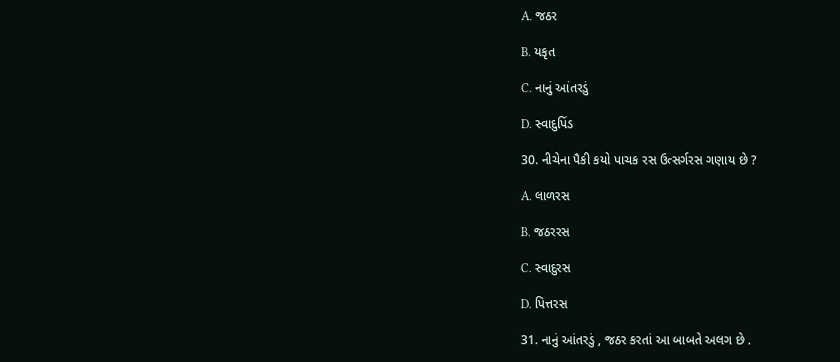A. જઠર

B. યકૃત

C. નાનું આંતરડું

D. સ્વાદુપિંડ

30. નીચેના પૈકી કયો પાચક રસ ઉત્સર્ગરસ ગણાય છે ?

A. લાળરસ

B. જઠરરસ

C. સ્વાદુરસ

D. પિત્તરસ

31. નાનું આંતરડું , જઠર કરતાં આ બાબતે અલગ છે .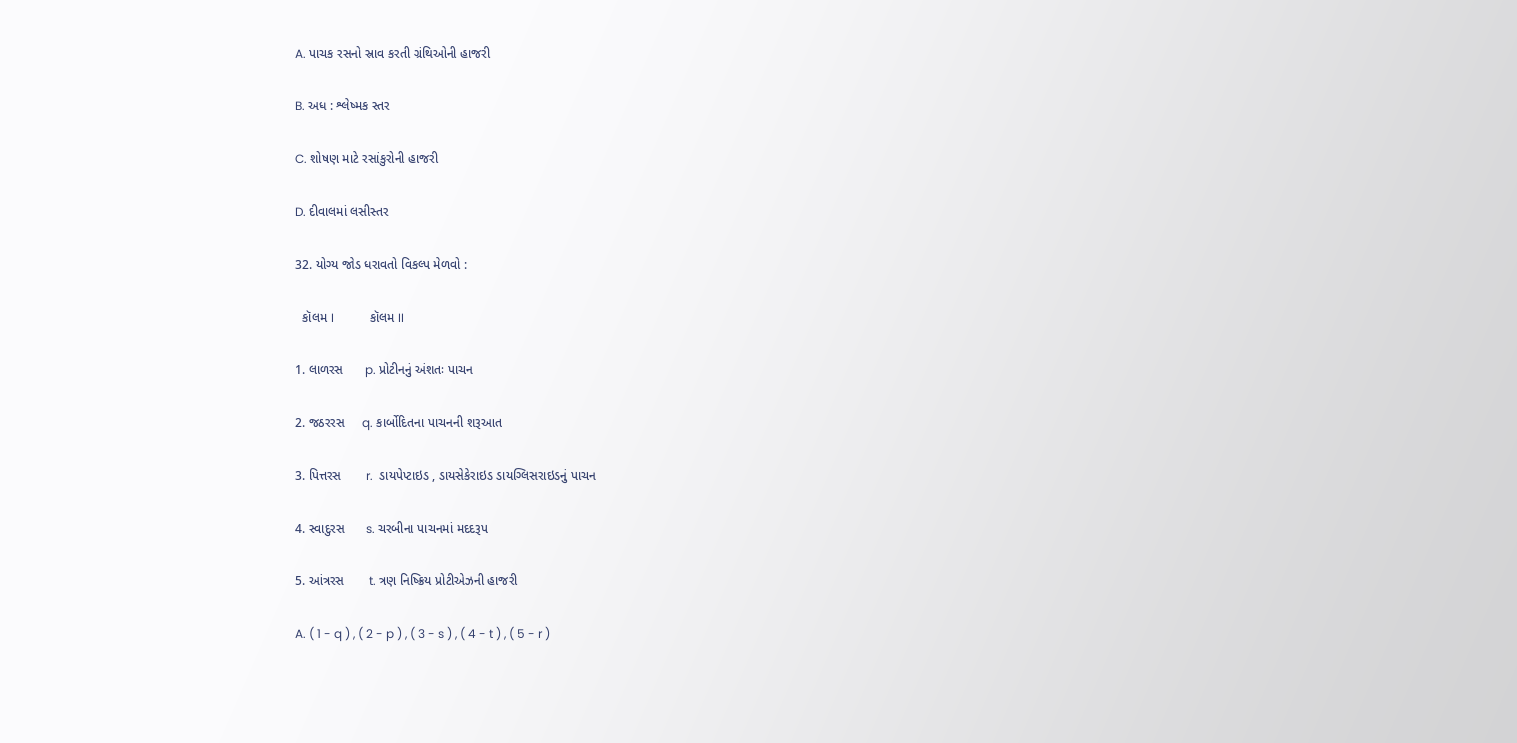A. પાચક રસનો સ્રાવ કરતી ગ્રંથિઓની હાજરી

B. અધ : શ્લેષ્મક સ્તર

C. શોષણ માટે રસાંકુરોની હાજરી

D. દીવાલમાં લસીસ્તર

32. યોગ્ય જોડ ધરાવતો વિકલ્પ મેળવો :

  કૉલમ I            કૉલમ II

1. લાળરસ      p. પ્રોટીનનું અંશતઃ પાચન

2. જઠરરસ     q. કાર્બોદિતના પાચનની શરૂઆત

3. પિત્તરસ       r.  ડાયપેપ્ટાઇડ , ડાયસેકેરાઇડ ડાયગ્લિસરાઇડનું પાચન

4. સ્વાદુરસ      s. ચરબીના પાચનમાં મદદરૂપ

5. આંત્રરસ       t. ત્રણ નિષ્ક્રિય પ્રોટીએઝની હાજરી

A. ( 1 - q ) , ( 2 - p ) , ( 3 - s ) , ( 4 - t ) , ( 5 - r )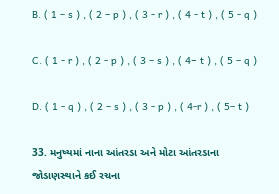B. ( 1 – s ) , ( 2 – p ) , ( 3 - r ) , ( 4 - t ) , ( 5 - q )

C. ( 1 - r ) , ( 2 - p ) , ( 3 – s ) , ( 4− t ) , ( 5 – q )

D. ( 1 - q ) , ( 2 – s ) , ( 3 - p ) , ( 4-r ) , ( 5– t )

33. મનુષ્યમાં નાના આંતરડા અને મોટા આંતરડાના જોડાણસ્થાને કઈ રચના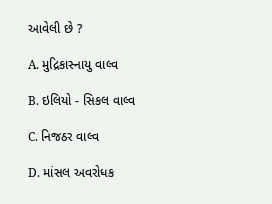આવેલી છે ?

A. મુદ્રિકાસ્નાયુ વાલ્વ

B. ઇલિયો - સિકલ વાલ્વ

C. નિજઠર વાલ્વ

D. માંસલ અવરોધક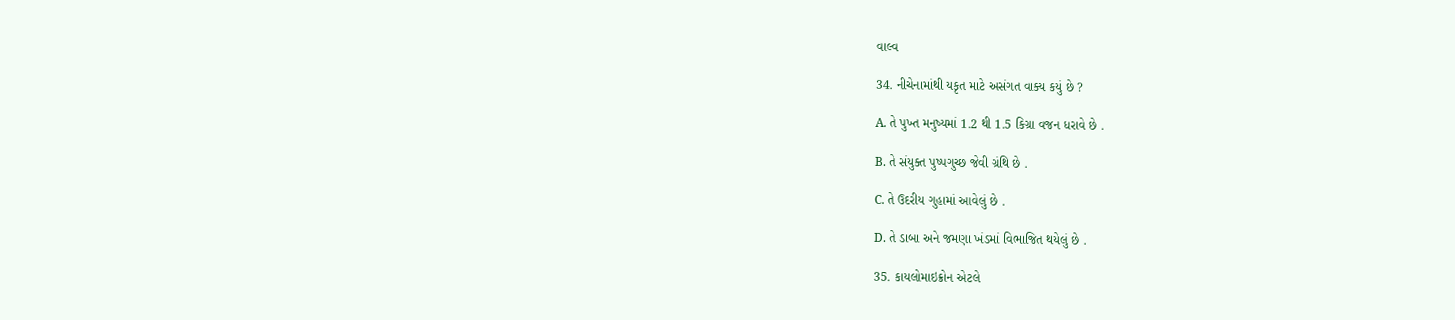વાલ્વ

34. નીચેનામાંથી યકૃત માટે અસંગત વાક્ય કયું છે ?

A. તે પુખ્ત મનુષ્યમાં 1.2 થી 1.5 કિગ્રા વજન ધરાવે છે .

B. તે સંયુક્ત પુષ્પગુચ્છ જેવી ગ્રંથિ છે .

C. તે ઉદરીય ગુહામાં આવેલું છે .

D. તે ડાબા અને જમણા ખંડમાં વિભાજિત થયેલું છે .

35. કાયલોમાઇક્રોન એટલે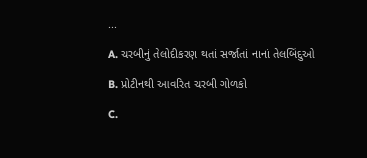...

A. ચરબીનું તેલોદીકરણ થતાં સર્જાતાં નાનાં તેલબિંદુઓ

B. પ્રોટીનથી આવરિત ચરબી ગોળકો

C.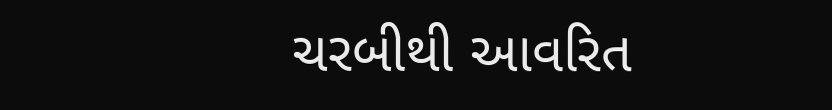ચરબીથી આવરિત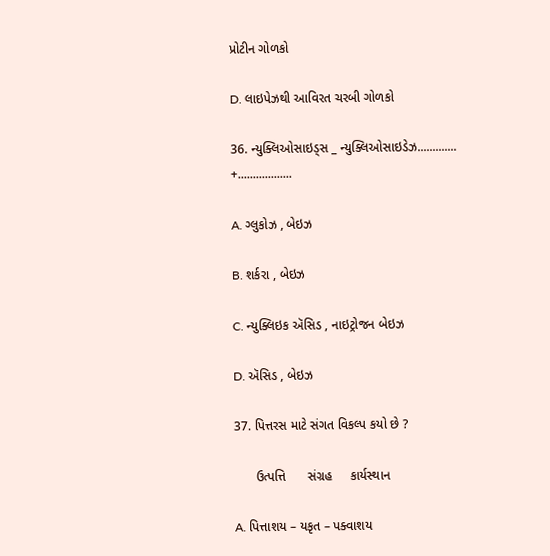પ્રોટીન ગોળકો

D. લાઇપેઝથી આવિરત ચરબી ગોળકો

36. ન્યુક્લિઓસાઇડ્સ _ ન્યુક્લિઓસાઇડેઝ............. +..................

A. ગ્લુકોઝ , બેઇઝ

B. શર્કરા , બેઇઝ

C. ન્યુક્લિઇક ઍસિડ , નાઇટ્રોજન બેઇઝ

D. ઍસિડ , બેઇઝ

37. પિત્તરસ માટે સંગત વિકલ્પ કયો છે ?

      ઉત્પત્તિ      સંગ્રહ     કાર્યસ્થાન

A. પિત્તાશય – યકૃત – પક્વાશય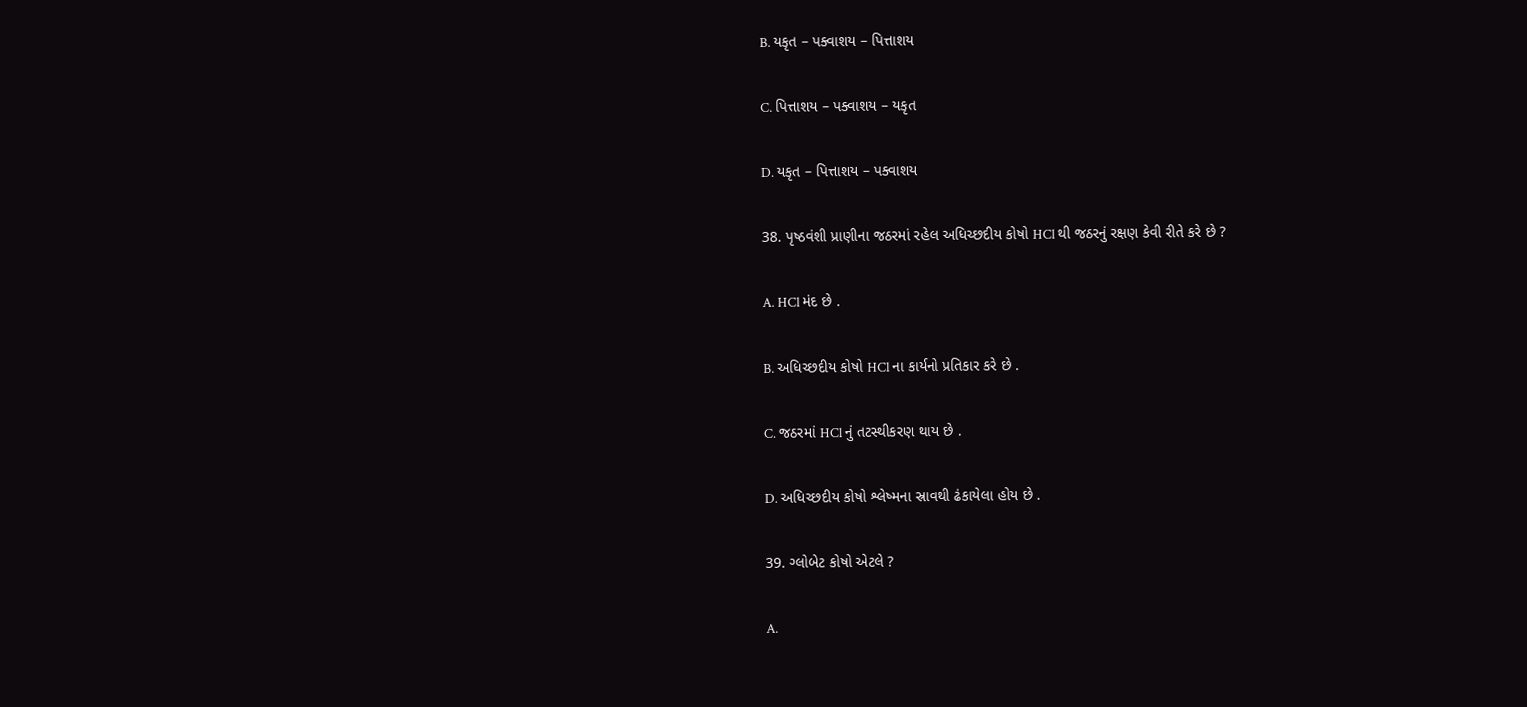B. યકૃત – પક્વાશય – પિત્તાશય

C. પિત્તાશય – પક્વાશય – યકૃત

D. યકૃત – પિત્તાશય – પક્વાશય

38. પૃષ્ઠવંશી પ્રાણીના જઠરમાં રહેલ અધિચ્છદીય કોષો HCl થી જઠરનું રક્ષણ કેવી રીતે કરે છે ?

A. HCl મંદ છે .

B. અધિચ્છદીય કોષો HCl ના કાર્યનો પ્રતિકાર કરે છે .

C. જઠરમાં HCl નું તટસ્થીકરણ થાય છે .

D. અધિચ્છદીય કોષો શ્લેષ્મના સ્રાવથી ઢંકાયેલા હોય છે .

39. ગ્લોબેટ કોષો એટલે ?

A.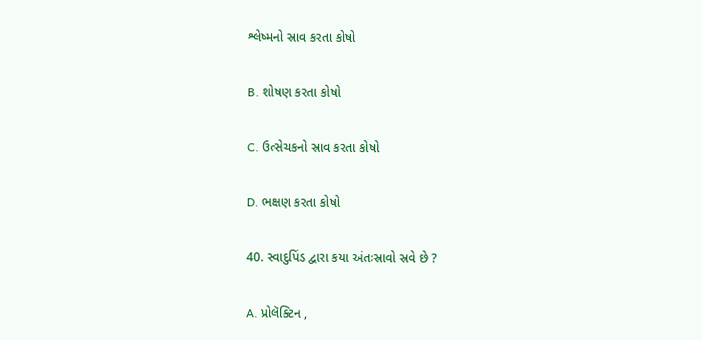શ્લેષ્મનો સ્રાવ કરતા કોષો

B. શોષણ કરતા કોષો

C. ઉત્સેચકનો સ્રાવ કરતા કોષો

D. ભક્ષણ કરતા કોષો

40. સ્વાદુપિંડ દ્વારા કયા અંતઃસ્રાવો સ્રવે છે ?

A. પ્રોલૅક્ટિન ,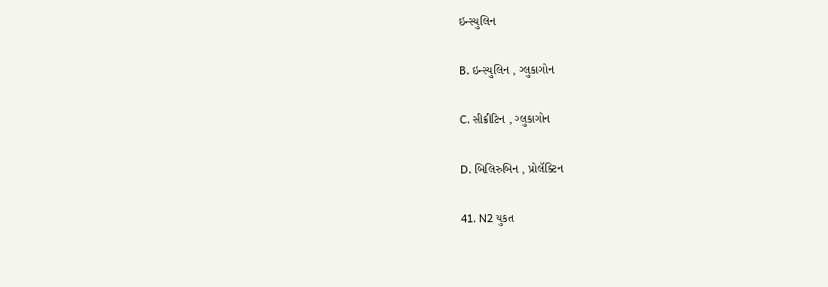ઇન્સ્યુલિન

B. ઇન્સ્યુલિન , ગ્લુકાગોન

C. સીક્રીટિન , ગ્લુકાગોન

D. બિલિરુબિન , પ્રોલૅક્ટિન

41. N2 યુકત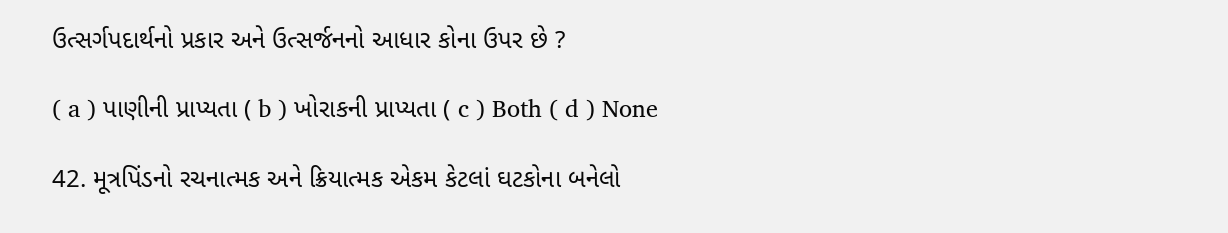ઉત્સર્ગપદાર્થનો પ્રકાર અને ઉત્સર્જનનો આધાર કોના ઉપર છે ?

( a ) પાણીની પ્રાપ્યતા ( b ) ખોરાકની પ્રાપ્યતા ( c ) Both ( d ) None

42. મૂત્રપિંડનો રચનાત્મક અને ક્રિયાત્મક એકમ કેટલાં ઘટકોના બનેલો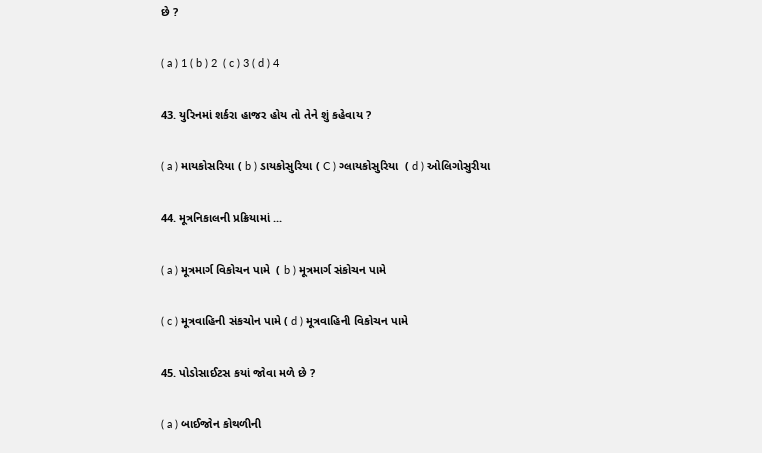છે ?

( a ) 1 ( b ) 2  ( c ) 3 ( d ) 4

43. યુરિનમાં શર્કરા હાજર હોય તો તેને શું કહેવાય ?

( a ) માયકોસરિયા ( b ) ડાયકોસુરિયા ( C ) ગ્લાયકોસુરિયા  ( d ) ઓલિગોસુરીયા

44. મૂત્રનિકાલની પ્રક્રિયામાં ...

( a ) મૂત્રમાર્ગ વિકોચન પામે  ( b ) મૂત્રમાર્ગ સંકોચન પામે

( c ) મૂત્રવાહિની સંકચોન પામે ( d ) મૂત્રવાહિની વિકોચન પામે

45. પોડોસાઈટસ કયાં જોવા મળે છે ?

( a ) બાઈજોન કોથળીની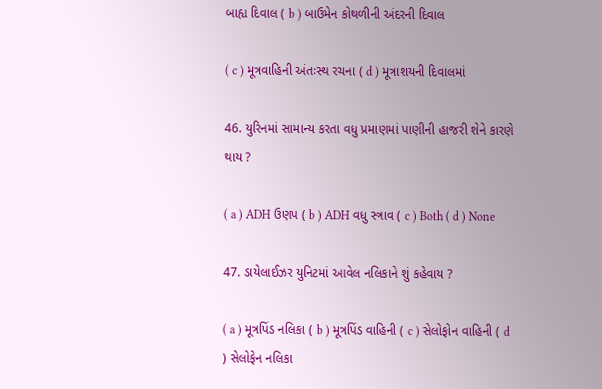બાહ્ય દિવાલ ( b ) બાઉમેન કોથળીની અંદરની દિવાલ

( c ) મૂત્રવાહિની અંતઃસ્થ રચના ( d ) મૂત્રાશયની દિવાલમાં

46. યુરિનમાં સામાન્ય કરતા વધુ પ્રમાણમાં પાણીની હાજરી શેને કારણે થાય ?

( a ) ADH ઉણપ ( b ) ADH વધુ સ્ત્રાવ ( c ) Both ( d ) None

47. ડાયેલાઈઝર યુનિટમાં આવેલ નલિકાને શું કહેવાય ?

( a ) મૂત્રપિંડ નલિકા ( b ) મૂત્રપિંડ વાહિની ( c ) સેલોફોન વાહિની ( d ) સેલોફેન નલિકા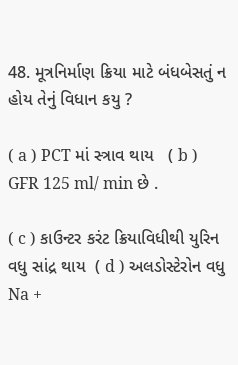48. મૂત્રનિર્માણ ક્રિયા માટે બંધબેસતું ન હોય તેનું વિધાન કયુ ?

( a ) PCT માં સ્ત્રાવ થાય   ( b ) GFR 125 ml/ min છે .

( c ) કાઉન્ટર કરંટ ક્રિયાવિધીથી યુરિન વધુ સાંદ્ર થાય  ( d ) અલડોસ્ટેરોન વધુ Na +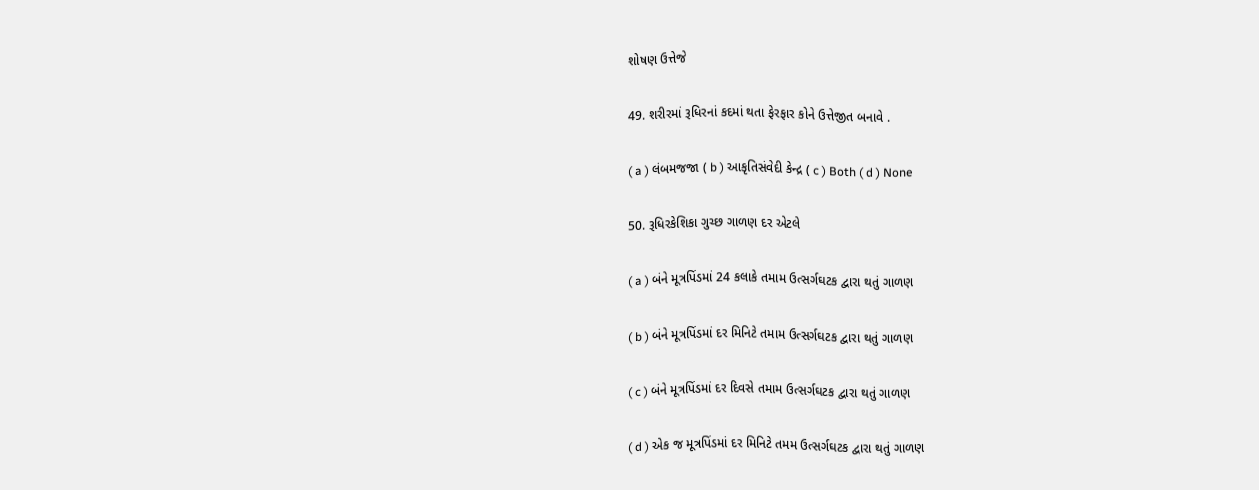શોષણ ઉત્તેજે

49. શરીરમાં રૂધિરનાં કદમાં થતા ફેરફાર કોને ઉત્તેજીત બનાવે .

( a ) લંબમજજા ( b ) આકૃતિસંવેદી કેન્દ્ર ( c ) Both ( d ) None

50. રૂધિરકેશિકા ગુચ્છ ગાળણ દર એટલે

( a ) બંને મૂત્રપિંડમાં 24 કલાકે તમામ ઉત્સર્ગઘટક દ્વારા થતું ગાળણ

( b ) બંને મૂત્રપિંડમાં દર મિનિટે તમામ ઉત્સર્ગઘટક દ્વારા થતું ગાળણ

( c ) બંને મૂત્રપિંડમાં દર દિવસે તમામ ઉત્સર્ગઘટક દ્વારા થતું ગાળણ

( d ) એક જ મૂત્રપિંડમાં દર મિનિટે તમમ ઉત્સર્ગઘટક દ્વારા થતું ગાળણ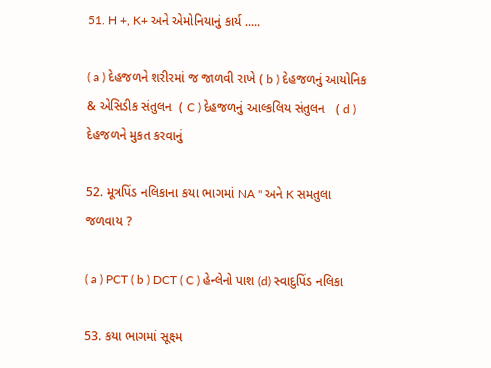51. H +, K+ અને એમોનિયાનું કાર્ય .....

( a ) દેહજળને શરીરમાં જ જાળવી રાખે ( b ) દેહજળનું આયોનિક & એસિડીક સંતુલન  ( C ) દેહજળનું આલ્કલિય સંતુલન   ( d ) દેહજળને મુકત કરવાનું

52. મૂત્રપિંડ નલિકાના કયા ભાગમાં NA " અને K સમતુલા જળવાય ?

( a ) PCT ( b ) DCT ( C ) હેન્લેનો પાશ (d) સ્વાદુપિંડ નલિકા

53. કયા ભાગમાં સૂક્ષ્મ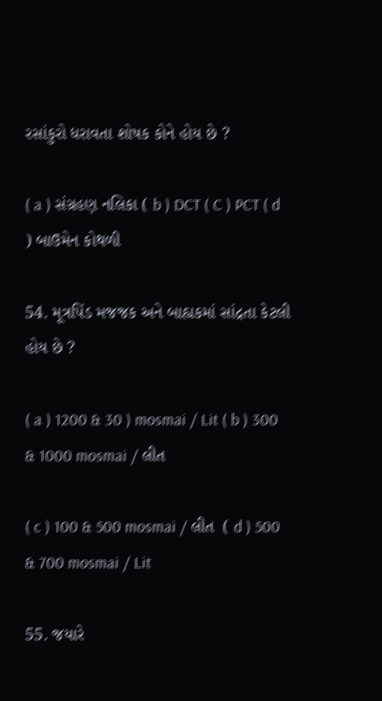રસાંકુરો ધરાવતા શોષક કોને હોય છે ?

( a ) સંગ્રહણ નલિકા ( b ) DCT ( C ) PCT ( d ) બાઉમેન કોથળી

54. મૂત્રપિંડ મજજક અને બાહ્યકમાં સાંદ્રતા કેટલી હોય છે ?

( a ) 1200 & 30 ) mosmai / Lit ( b ) 300 & 1000 mosmai / લીત

( c ) 100 & 500 mosmai / લીત  ( d ) 500 & 700 mosmai / Lit

55. જયારે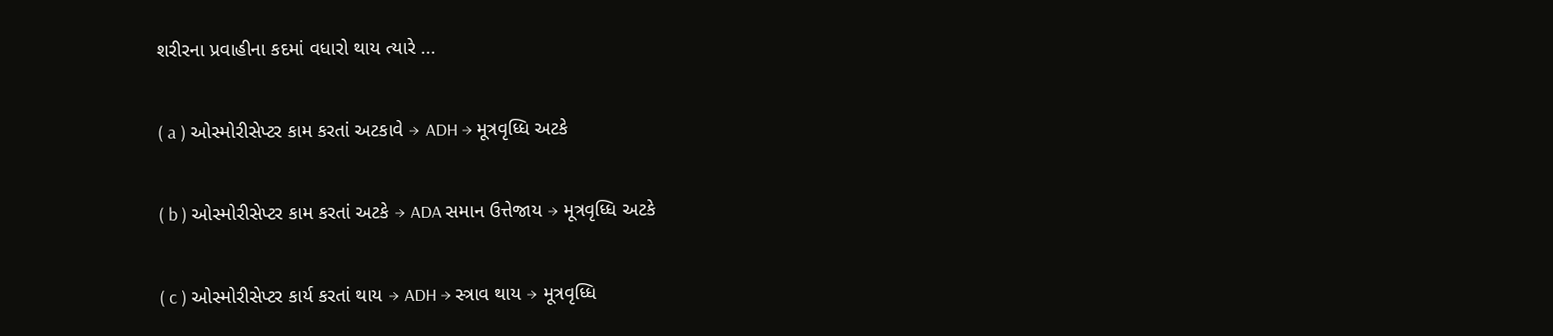શરીરના પ્રવાહીના કદમાં વધારો થાય ત્યારે ...

( a ) ઓસ્મોરીસેપ્ટર કામ કરતાં અટકાવે → ADH → મૂત્રવૃધ્ધિ અટકે

( b ) ઓસ્મોરીસેપ્ટર કામ કરતાં અટકે → ADA સમાન ઉત્તેજાય → મૂત્રવૃધ્ધિ અટકે

( c ) ઓસ્મોરીસેપ્ટર કાર્ય કરતાં થાય → ADH → સ્ત્રાવ થાય → મૂત્રવૃધ્ધિ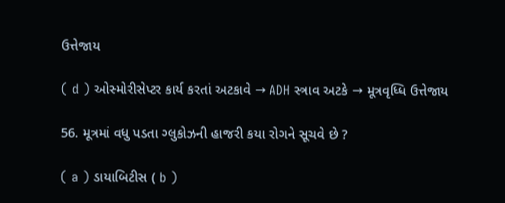ઉત્તેજાય

( d ) ઓસ્મોરીસેપ્ટર કાર્ય કરતાં અટકાવે → ADH સ્ત્રાવ અટકે → મૂત્રવૃધ્ધિ ઉત્તેજાય

56. મૂત્રમાં વધુ પડતા ગ્લુકોઝની હાજરી કયા રોગને સૂચવે છે ?

( a ) ડાયાબિટીસ ( b )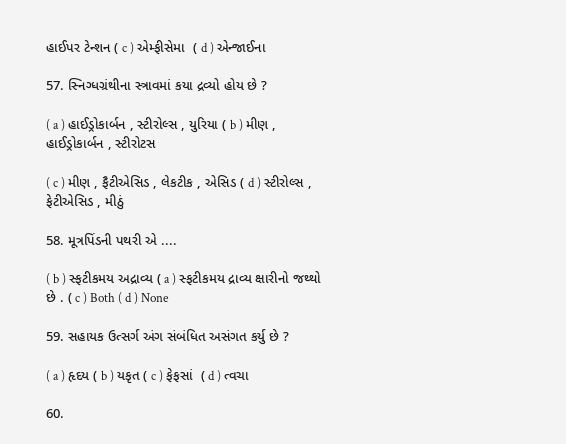હાઈપર ટેન્શન ( c ) એમ્ફીસેમા  ( d ) એન્જાઈના

57. સ્નિગ્ધગ્રંથીના સ્ત્રાવમાં કયા દ્રવ્યો હોય છે ?

( a ) હાઈડ્રોકાર્બન , સ્ટીરોલ્સ , યુરિયા ( b ) મીણ , હાઈડ્રોકાર્બન , સ્ટીરોટસ

( c ) મીણ , ફૈટીએસિડ , લેકટીક , એસિડ ( d ) સ્ટીરોલ્સ , ફેટીએસિડ , મીઠું

58. મૂત્રપિંડની પથરી એ ....

( b ) સ્ફટીકમય અદ્રાવ્ય ( a ) સ્ફટીકમય દ્રાવ્ય ક્ષારીનો જથ્થો છે . ( c ) Both ( d ) None

59. સહાયક ઉત્સર્ગ અંગ સંબંધિત અસંગત કર્યુ છે ?

( a ) હૃદય ( b ) યકૃત ( c ) ફેફસાં  ( d ) ત્વચા

60.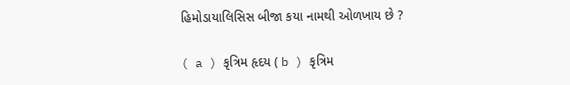હિમોડાયાલિસિસ બીજા કયા નામથી ઓળખાય છે ?

( a ) કૃત્રિમ હૃદય ( b ) કૃત્રિમ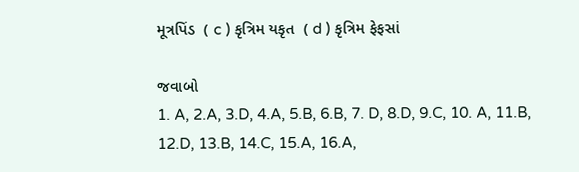મૂત્રપિંડ  ( c ) કૃત્રિમ યકૃત  ( d ) કૃત્રિમ ફેફસાં

જવાબો
1. A, 2.A, 3.D, 4.A, 5.B, 6.B, 7. D, 8.D, 9.C, 10. A, 11.B, 12.D, 13.B, 14.C, 15.A, 16.A,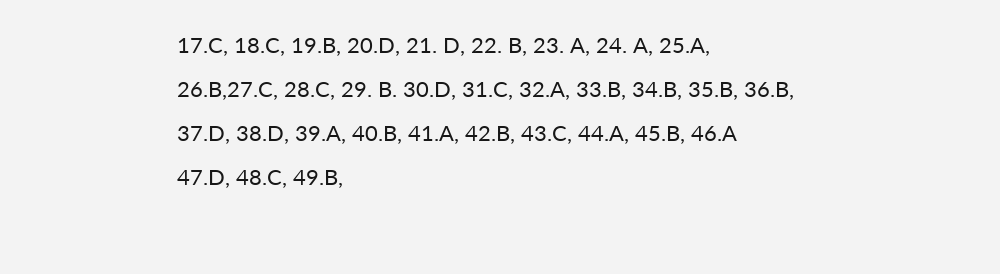17.C, 18.C, 19.B, 20.D, 21. D, 22. B, 23. A, 24. A, 25.A, 26.B,27.C, 28.C, 29. B. 30.D, 31.C, 32.A, 33.B, 34.B, 35.B, 36.B, 37.D, 38.D, 39.A, 40.B, 41.A, 42.B, 43.C, 44.A, 45.B, 46.A 47.D, 48.C, 49.B,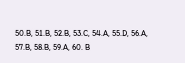50.B, 51.B, 52.B, 53.C, 54.A, 55.D, 56.A, 57.B, 58.B, 59.A, 60. B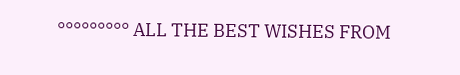°°°°°°°°° ALL THE BEST WISHES FROM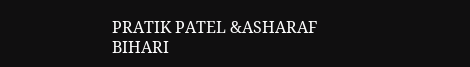PRATIK PATEL &ASHARAF BIHARI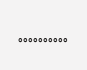°°°°°°°°°°